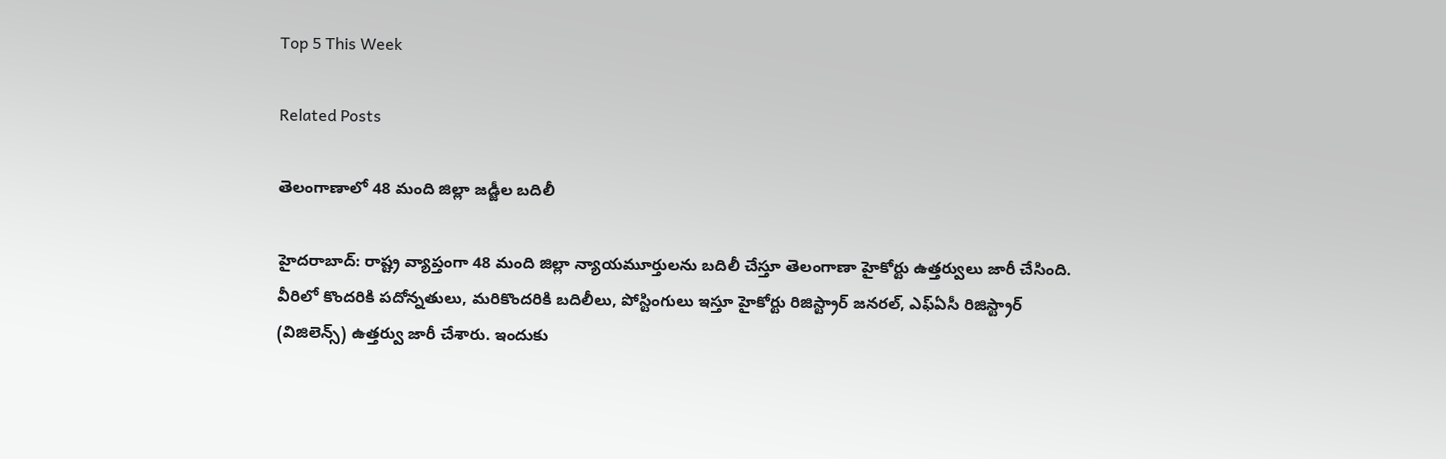Top 5 This Week

Related Posts

తెలంగాణాలో 48 మంది జిల్లా జడ్జీల బదిలీ

హైదరాబాద్: రాష్ట్ర వ్యాప్తంగా 48 మంది జిల్లా న్యాయమూర్తులను బదిలీ చేస్తూ తెలంగాణా హైకోర్టు ఉత్తర్వులు జారీ చేసింది. వీరిలో కొందరికి పదోన్నతులు, మరికొందరికి బదిలీలు, పోస్టింగులు ఇస్తూ హైకోర్టు రిజిస్ట్రార్ జనరల్, ఎఫ్ఏసీ రిజిస్ట్రార్ (విజిలెన్స్) ఉత్తర్వు జారీ చేశారు. ఇందుకు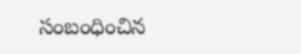సంబంధించిన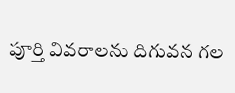పూర్తి వివరాలను దిగువన గల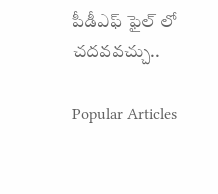పీడీఎఫ్ ఫైల్ లో చదవవచ్చు..

Popular Articles